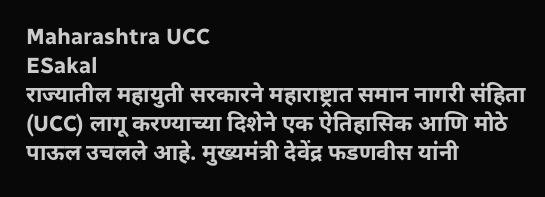Maharashtra UCC
ESakal
राज्यातील महायुती सरकारने महाराष्ट्रात समान नागरी संहिता (UCC) लागू करण्याच्या दिशेने एक ऐतिहासिक आणि मोठे पाऊल उचलले आहे. मुख्यमंत्री देवेंद्र फडणवीस यांनी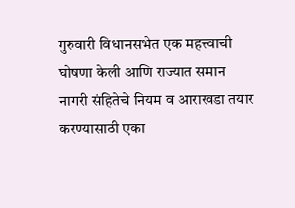गुरुवारी विधानसभेत एक महत्त्वाची घोषणा केली आणि राज्यात समान नागरी संहितेचे नियम व आराखडा तयार करण्यासाठी एका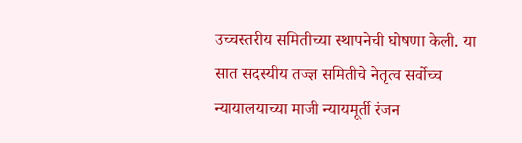उच्चस्तरीय समितीच्या स्थापनेची घोषणा केली. या सात सदस्यीय तज्ज्ञ समितीचे नेतृत्व सर्वोच्च न्यायालयाच्या माजी न्यायमूर्ती रंजन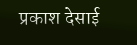प्रकाश देसाई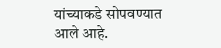यांच्याकडे सोपवण्यात आले आहे.